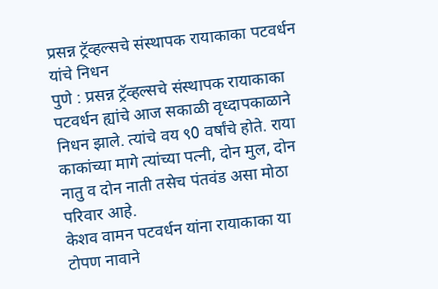प्रसन्न ट्रॅव्हल्सचे संस्थापक रायाकाका पटवर्धन यांचे निधन
पुणे : प्रसन्न ट्रॅव्हल्सचे संस्थापक रायाकाका पटवर्धन ह्यांचे आज सकाळी वृध्दापकाळाने निधन झाले. त्यांचे वय ९0 वर्षांचे होते. राया काकांच्या मागे त्यांच्या पत्नी, दोन मुल, दोन नातु व दोन नाती तसेच पंतवंड असा मोठा परिवार आहे.
केशव वामन पटवर्धन यांना रायाकाका या टोपण नावाने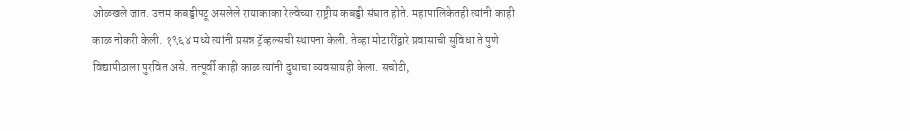ओळखले जात. उत्तम कबड्डीपटू असलेले रायाकाका रेल्वेच्या राष्ट्रीय कबड्डी संघात होते. महापालिकेतही त्यांनी काही काळ नोकरी केली. १९६४ मध्ये त्यांनी प्रसन्न ट्रॅव्हल्सची स्थापना केली. तेव्हा मोटारींद्वारे प्रवासाची सुविधा ते पुणे विद्यापीठाला पुरवित असे. तत्पूर्वी काही काळ त्यांनी दुधाचा व्यवसायही केला. सचोटी,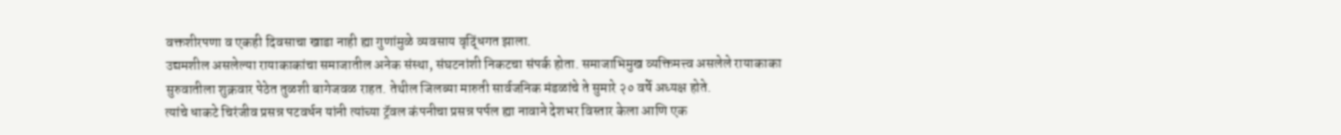वक्तशीरपणा व एकही दिवसाचा खाडा नाही ह्या गुणांमुळे व्यवसाय वृद्धिंगत झाला.
उद्यमशील असलेल्या रायाकाकांचा समाजातील अनेक संस्था, संघटनांशी निकटचा संपर्क होता. समाजाभिमुख व्यक्तिमत्त्व असलेले रायाकाका सुरुवातीला शुक्रवार पेठेत तुळशी बागेजवळ राहत. तेथील जिलब्या मारुती सार्वजनिक मंडळांचे ते सुमारे २० वर्षे अध्यक्ष होते.
त्यांचे धाकटे चिरंजीव प्रसन्न पटवर्धन यांनी त्यांच्या ट्रॅवल कंपनीचा प्रसन्न पर्पल ह्या नावाने देशभर विस्तार केला आणि एक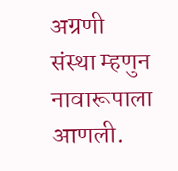अग्रणी संस्था म्हणुन नावारूपाला आणली.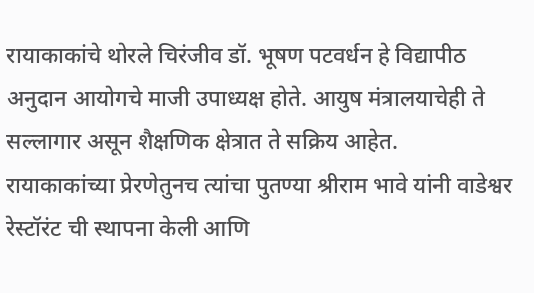रायाकाकांचे थोरले चिरंजीव डॉ. भूषण पटवर्धन हे विद्यापीठ अनुदान आयोगचे माजी उपाध्यक्ष होते. आयुष मंत्रालयाचेही ते सल्लागार असून शैक्षणिक क्षेत्रात ते सक्रिय आहेत.
रायाकाकांच्या प्रेरणेतुनच त्यांचा पुतण्या श्रीराम भावे यांनी वाडेश्वर रेस्टॉरंट ची स्थापना केली आणि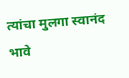त्यांचा मुलगा स्वानंद भावे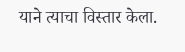याने त्याचा विस्तार केला.